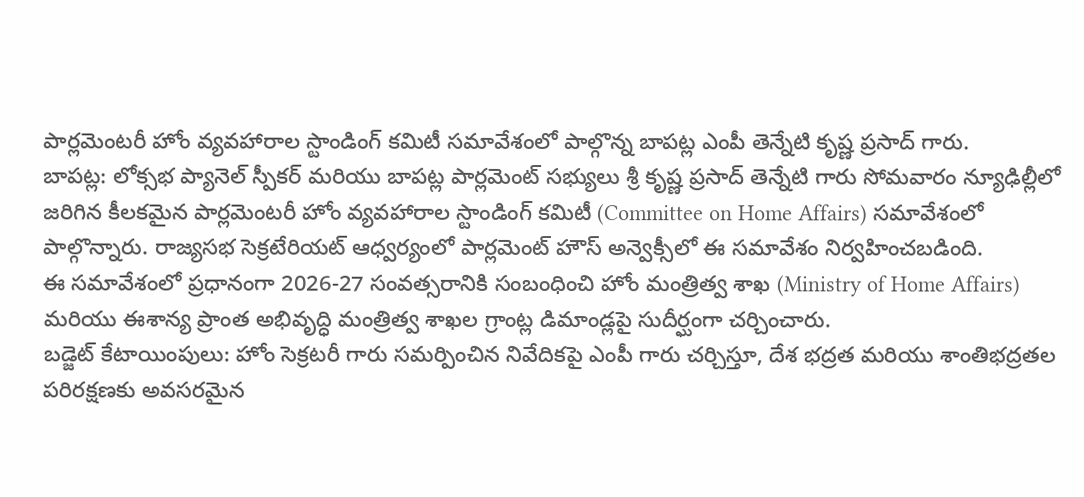పార్లమెంటరీ హోం వ్యవహారాల స్టాండింగ్ కమిటీ సమావేశంలో పాల్గొన్న బాపట్ల ఎంపీ తెన్నేటి కృష్ణ ప్రసాద్ గారు.
బాపట్ల: లోక్సభ ప్యానెల్ స్పీకర్ మరియు బాపట్ల పార్లమెంట్ సభ్యులు శ్రీ కృష్ణ ప్రసాద్ తెన్నేటి గారు సోమవారం న్యూఢిల్లీలో జరిగిన కీలకమైన పార్లమెంటరీ హోం వ్యవహారాల స్టాండింగ్ కమిటీ (Committee on Home Affairs) సమావేశంలో పాల్గొన్నారు. రాజ్యసభ సెక్రటేరియట్ ఆధ్వర్యంలో పార్లమెంట్ హౌస్ అన్వెక్సీలో ఈ సమావేశం నిర్వహించబడింది.
ఈ సమావేశంలో ప్రధానంగా 2026-27 సంవత్సరానికి సంబంధించి హోం మంత్రిత్వ శాఖ (Ministry of Home Affairs) మరియు ఈశాన్య ప్రాంత అభివృద్ధి మంత్రిత్వ శాఖల గ్రాంట్ల డిమాండ్లపై సుదీర్ఘంగా చర్చించారు.
బడ్జెట్ కేటాయింపులు: హోం సెక్రటరీ గారు సమర్పించిన నివేదికపై ఎంపీ గారు చర్చిస్తూ, దేశ భద్రత మరియు శాంతిభద్రతల పరిరక్షణకు అవసరమైన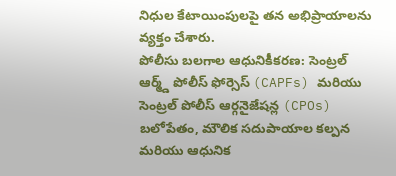నిధుల కేటాయింపులపై తన అభిప్రాయాలను వ్యక్తం చేశారు.
పోలీసు బలగాల ఆధునికీకరణ: సెంట్రల్ ఆర్మ్డ్ పోలీస్ ఫోర్సెస్ (CAPFs) మరియు సెంట్రల్ పోలీస్ ఆర్గనైజేషన్ల (CPOs) బలోపేతం, మౌలిక సదుపాయాల కల్పన మరియు ఆధునిక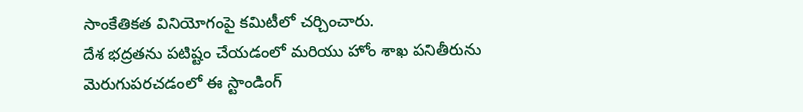సాంకేతికత వినియోగంపై కమిటీలో చర్చించారు.
దేశ భద్రతను పటిష్టం చేయడంలో మరియు హోం శాఖ పనితీరును మెరుగుపరచడంలో ఈ స్టాండింగ్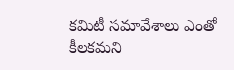కమిటీ సమావేశాలు ఎంతో కీలకమని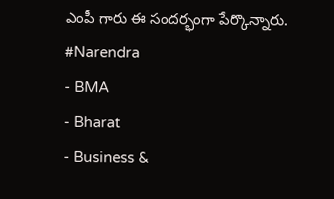ఎంపీ గారు ఈ సందర్భంగా పేర్కొన్నారు.
#Narendra
- BMA
- Bharat
- Business &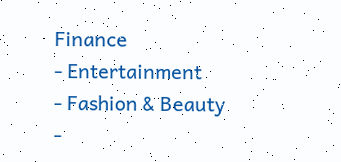Finance
- Entertainment
- Fashion & Beauty
-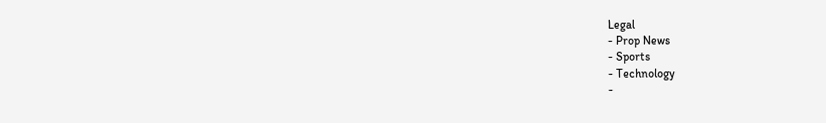Legal
- Prop News
- Sports
- Technology
-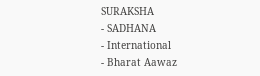SURAKSHA
- SADHANA
- International
- Bharat Aawaz